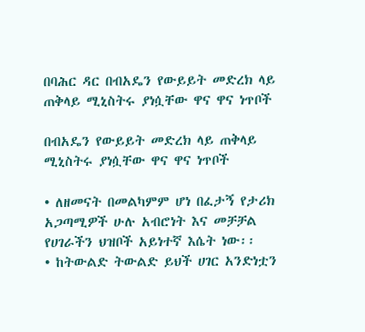በባሕር ዳር በብአዴን የውይይት መድረክ ላይ ጠቅላይ ሚኒስትሩ ያነሷቸው ዋና ዋና ነጥቦች

በብአዴን የውይይት መድረክ ላይ ጠቅላይ ሚኒስትሩ ያነሷቸው ዋና ዋና ነጥቦች

• ለዘመናት በመልካምም ሆነ በፈታኝ የታሪክ አጋጣሚዎች ሁሉ አብሮነት እና መቻቻል የሀገራችን ህዝቦች አይነተኛ እሴት ነው፡፡
• ከትውልድ ትውልድ ይህች ሀገር አንድነቷን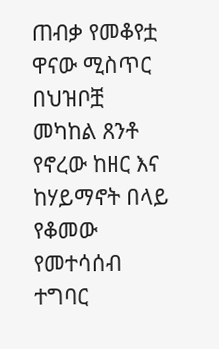ጠብቃ የመቆየቷ ዋናው ሚስጥር በህዝቦቿ መካከል ጸንቶ የኖረው ከዘር እና ከሃይማኖት በላይ የቆመው የመተሳሰብ ተግባር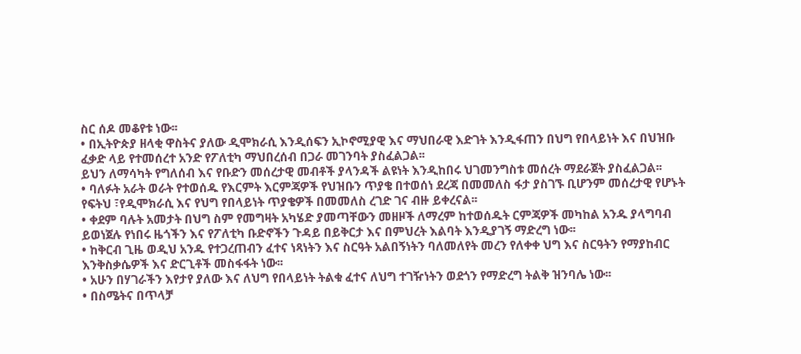ስር ሰዶ መቆየቱ ነው፡፡
• በኢትዮጵያ ዘላቂ ዋስትና ያለው ዲሞክራሲ እንዲሰፍን ኢኮኖሚያዊ እና ማህበራዊ እድገት እንዲፋጠን በህግ የበላይነት እና በህዝቡ ፈቃድ ላይ የተመሰረተ አንድ የፖለቲካ ማህበረሰብ በጋራ መገንባት ያስፈልጋል፡፡
ይህን ለማሳካት የግለሰብ እና የቡድን መሰረታዊ መብቶች ያላንዳች ልዩነት እንዲከበሩ ህገመንግስቱ መሰረት ማደራጀት ያስፈልጋል፡፡
• ባለፉት አራት ወራት የተወሰዱ የእርምት እርምጃዎች የህዝቡን ጥያቄ በተወሰነ ደረጃ በመመለስ ፋታ ያስገኙ ቢሆንም መሰረታዊ የሆኑት የፍትህ ፣የዲሞክራሲ እና የህግ የበላይነት ጥያቄዎች በመመለስ ረገድ ገና ብዙ ይቀረናል፡፡
• ቀደም ባሉት አመታት በህግ ስም የመግዛት አካሄድ ያመጣቸውን መዘዞች ለማረም ከተወሰዱት ርምጃዎች መካከል አንዱ ያላግባብ ይወነጀሉ የነበሩ ዜጎችን እና የፖለቲካ ቡድኖችን ጉዳይ በይቅርታ እና በምህረት እልባት እንዲያገኝ ማድረግ ነው፡፡
• ከቅርብ ጊዜ ወዲህ አንዱ የተጋረጠብን ፈተና ነጻነትን እና ስርዓት አልበኝነትን ባለመለየት መረን የለቀቀ ህግ እና ስርዓትን የማያከብር እንቅስቃሴዎች እና ድርጊቶች መስፋፋት ነው፡፡
• አሁን በሃገራችን እየታየ ያለው እና ለህግ የበላይነት ትልቁ ፈተና ለህግ ተገዥነትን ወደጎን የማድረግ ትልቅ ዝንባሌ ነው፡፡
• በስሜትና በጥላቻ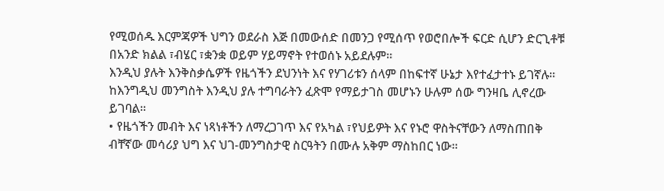የሚወሰዱ እርምጃዎች ህግን ወደራስ እጅ በመውሰድ በመንጋ የሚሰጥ የወሮበሎች ፍርድ ሲሆን ድርጊቶቹ በአንድ ክልል ፣ብሄር ፣ቋንቋ ወይም ሃይማኖት የተወሰኑ አይደሉም፡፡
እንዲህ ያሉት እንቅስቃሴዎች የዜጎችን ደህንነት እና የሃገሪቱን ሰላም በከፍተኛ ሁኔታ እየተፈታተኑ ይገኛሉ፡፡ከእንግዲህ መንግስት እንዲህ ያሉ ተግባራትን ፈጽሞ የማይታገስ መሆኑን ሁሉም ሰው ግንዛቤ ሊኖረው ይገባል፡፡
• የዜጎችን መብት እና ነጻነቶችን ለማረጋገጥ እና የአካል ፣የህይዎት እና የኑሮ ዋስትናቸውን ለማስጠበቅ ብቸኛው መሳሪያ ህግ እና ህገ-መንግስታዊ ስርዓትን በሙሉ አቅም ማስከበር ነው፡፡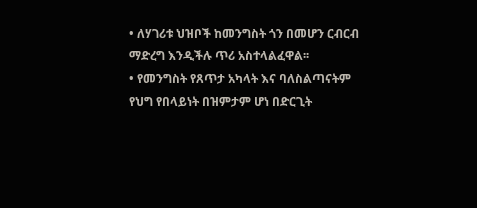• ለሃገሪቱ ህዝቦች ከመንግስት ጎን በመሆን ርብርብ ማድረግ እንዲችሉ ጥሪ አስተላልፈዋል፡፡
• የመንግስት የጸጥታ አካላት እና ባለስልጣናትም የህግ የበላይነት በዝምታም ሆነ በድርጊት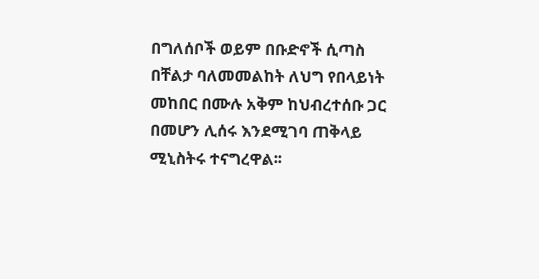በግለሰቦች ወይም በቡድኖች ሲጣስ በቸልታ ባለመመልከት ለህግ የበላይነት መከበር በሙሉ አቅም ከህብረተሰቡ ጋር በመሆን ሊሰሩ እንደሚገባ ጠቅላይ ሚኒስትሩ ተናግረዋል፡፡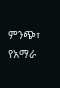ምንጭ፣ የአማራ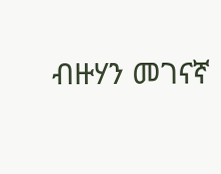ብዙሃን መገናኛ